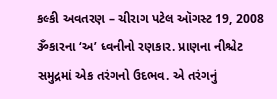કલ્કી અવતરણ – ચીરાગ પટેલ ઑગસ્ટ 19, 2008 ૐકારના ‘અ’ ધ્વનીનો રણકાર. પ્રાણના નીશ્ચેટ સમુદ્રમાં એક તરંગનો ઉદભવ. એ તરંગનું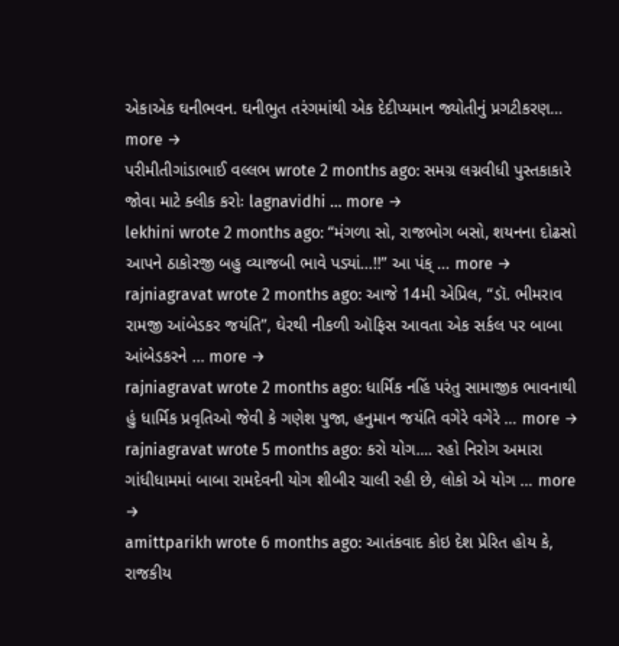એકાએક ઘનીભવન. ઘનીભુત તરંગમાંથી એક દેદીપ્યમાન જ્યોતીનું પ્રગટીકરણ… more →
પરીમીતીગાંડાભાઈ વલ્લભ wrote 2 months ago: સમગ્ર લગ્નવીધી પુસ્તકાકારે જોવા માટે ક્લીક કરોઃ lagnavidhi … more →
lekhini wrote 2 months ago: “મંગળા સો, રાજભોગ બસો, શયનના દોઢસો આપને ઠાકોરજી બહુ વ્યાજબી ભાવે પડ્યાં…!!” આ પંક્ … more →
rajniagravat wrote 2 months ago: આજે 14મી એપ્રિલ, “ડૉ. ભીમરાવ રામજી આંબેડકર જયંતિ”, ઘેરથી નીકળી ઑફિસ આવતા એક સર્કલ પર બાબા આંબેડકરને … more →
rajniagravat wrote 2 months ago: ધાર્મિક નહિં પરંતુ સામાજીક ભાવનાથી હું ધાર્મિક પ્રવૃતિઓ જેવી કે ગણેશ પુજા, હનુમાન જયંતિ વગેરે વગેરે … more →
rajniagravat wrote 5 months ago: કરો યોગ.... રહો નિરોગ અમારા ગાંધીધામમાં બાબા રામદેવની યોગ શીબીર ચાલી રહી છે, લોકો એ યોગ … more →
amittparikh wrote 6 months ago: આતંકવાદ કોઇ દેશ પ્રેરિત હોય કે, રાજકીય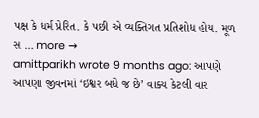પક્ષ કે ધર્મ પ્રેરિત. કે પછી એ વ્યક્તિગત પ્રતિશોધ હોય. મૂળ સ … more →
amittparikh wrote 9 months ago: આપણે આપણા જીવનમાં ‘ઇશ્વર બધે જ છે’ વાક્ય કેટલી વાર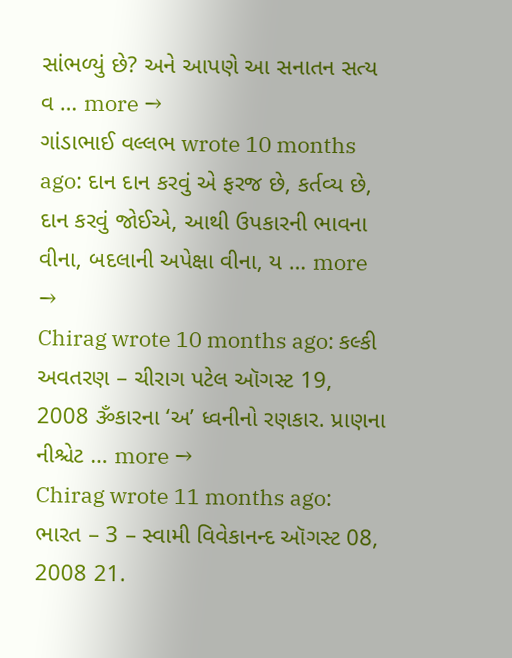સાંભળ્યું છે? અને આપણે આ સનાતન સત્ય વ … more →
ગાંડાભાઈ વલ્લભ wrote 10 months ago: દાન દાન કરવું એ ફરજ છે, કર્તવ્ય છે, દાન કરવું જોઈએ, આથી ઉપકારની ભાવના વીના, બદલાની અપેક્ષા વીના, ય … more →
Chirag wrote 10 months ago: કલ્કી અવતરણ – ચીરાગ પટેલ ઑગસ્ટ 19, 2008 ૐકારના ‘અ’ ધ્વનીનો રણકાર. પ્રાણના નીશ્ચેટ … more →
Chirag wrote 11 months ago: ભારત – 3 – સ્વામી વિવેકાનન્દ ઑગસ્ટ 08, 2008 21.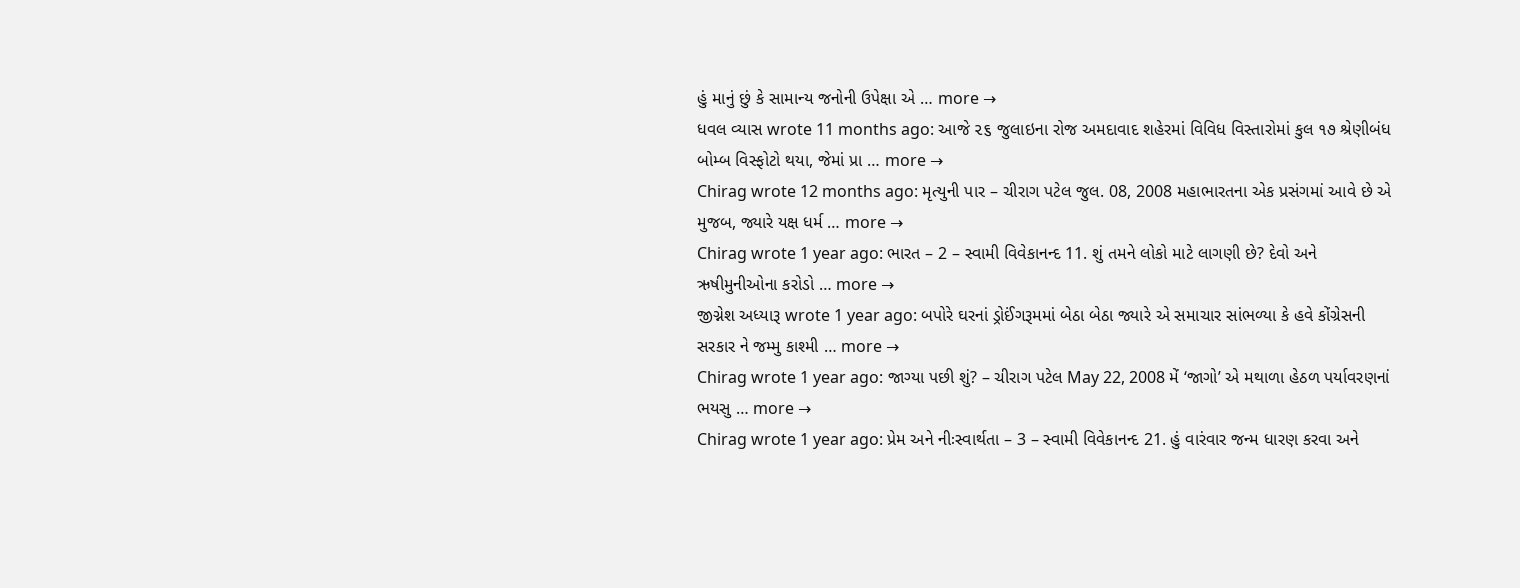હું માનું છું કે સામાન્ય જનોની ઉપેક્ષા એ … more →
ધવલ વ્યાસ wrote 11 months ago: આજે ૨૬ જુલાઇના રોજ અમદાવાદ શહેરમાં વિવિધ વિસ્તારોમાં કુલ ૧૭ શ્રેણીબંધ બોમ્બ વિસ્ફોટો થયા, જેમાં પ્રા … more →
Chirag wrote 12 months ago: મૃત્યુની પાર – ચીરાગ પટેલ જુલ. 08, 2008 મહાભારતના એક પ્રસંગમાં આવે છે એ મુજબ, જ્યારે યક્ષ ધર્મ … more →
Chirag wrote 1 year ago: ભારત – 2 – સ્વામી વિવેકાનન્દ 11. શું તમને લોકો માટે લાગણી છે? દેવો અને ઋષીમુનીઓના કરોડો … more →
જીગ્નેશ અધ્યારૂ wrote 1 year ago: બપોરે ઘરનાં ડ્રોઈંગરૂમમાં બેઠા બેઠા જ્યારે એ સમાચાર સાંભળ્યા કે હવે કોંગ્રેસની સરકાર ને જમ્મુ કાશ્મી … more →
Chirag wrote 1 year ago: જાગ્યા પછી શું? – ચીરાગ પટેલ May 22, 2008 મેં ‘જાગો’ એ મથાળા હેઠળ પર્યાવરણનાં ભયસુ … more →
Chirag wrote 1 year ago: પ્રેમ અને નીઃસ્વાર્થતા – 3 – સ્વામી વિવેકાનન્દ 21. હું વારંવાર જન્મ ધારણ કરવા અને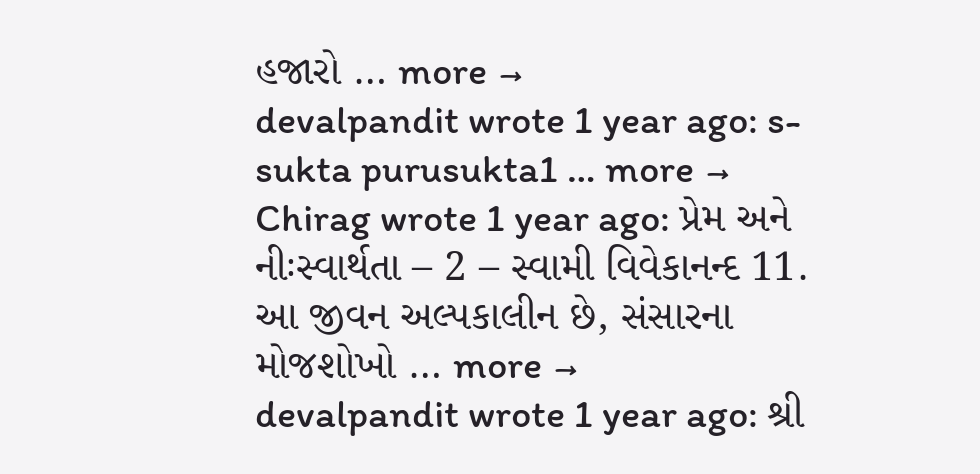હજારો … more →
devalpandit wrote 1 year ago: s-sukta purusukta1 … more →
Chirag wrote 1 year ago: પ્રેમ અને નીઃસ્વાર્થતા – 2 – સ્વામી વિવેકાનન્દ 11. આ જીવન અલ્પકાલીન છે, સંસારના મોજશોખો … more →
devalpandit wrote 1 year ago: શ્રી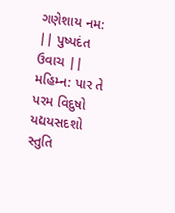ગણેશાય નમ: || પુષ્પદંત ઉવાચ || મહિમ્ન: પાર તે પરમ વિદુષો યદ્યયસદશો સ્તુતિ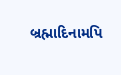બ્રહ્માદિનામપિ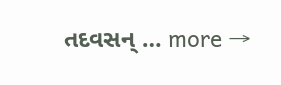તદવસન્ … more →